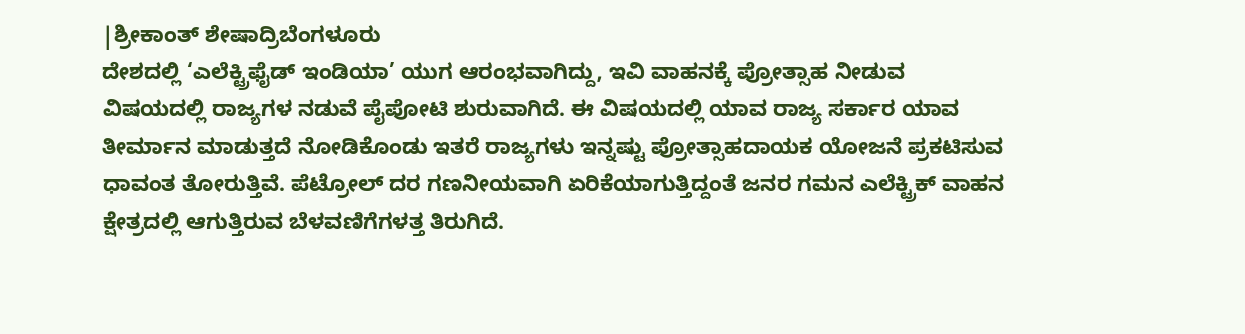|ಶ್ರೀಕಾಂತ್ ಶೇಷಾದ್ರಿಬೆಂಗಳೂರು
ದೇಶದಲ್ಲಿ ‘ಎಲೆಕ್ಟ್ರಿಫೈಡ್ ಇಂಡಿಯಾ’ ಯುಗ ಆರಂಭವಾಗಿದ್ದು, ಇವಿ ವಾಹನಕ್ಕೆ ಪ್ರೋತ್ಸಾಹ ನೀಡುವ ವಿಷಯದಲ್ಲಿ ರಾಜ್ಯಗಳ ನಡುವೆ ಪೈಪೋಟಿ ಶುರುವಾಗಿದೆ. ಈ ವಿಷಯದಲ್ಲಿ ಯಾವ ರಾಜ್ಯ ಸರ್ಕಾರ ಯಾವ ತೀರ್ಮಾನ ಮಾಡುತ್ತದೆ ನೋಡಿಕೊಂಡು ಇತರೆ ರಾಜ್ಯಗಳು ಇನ್ನಷ್ಟು ಪ್ರೋತ್ಸಾಹದಾಯಕ ಯೋಜನೆ ಪ್ರಕಟಿಸುವ ಧಾವಂತ ತೋರುತ್ತಿವೆ. ಪೆಟ್ರೋಲ್ ದರ ಗಣನೀಯವಾಗಿ ಏರಿಕೆಯಾಗುತ್ತಿದ್ದಂತೆ ಜನರ ಗಮನ ಎಲೆಕ್ಟ್ರಿಕ್ ವಾಹನ ಕ್ಷೇತ್ರದಲ್ಲಿ ಆಗುತ್ತಿರುವ ಬೆಳವಣಿಗೆಗಳತ್ತ ತಿರುಗಿದೆ.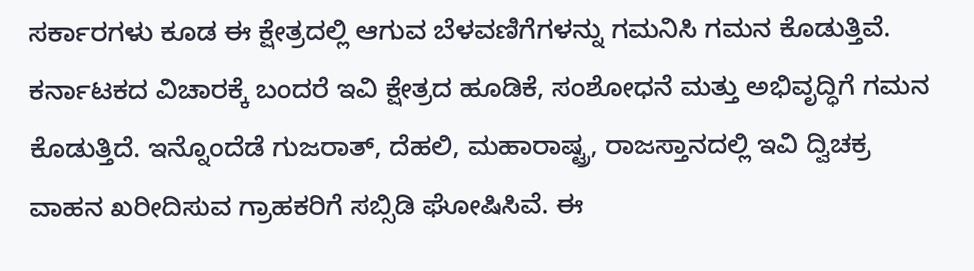ಸರ್ಕಾರಗಳು ಕೂಡ ಈ ಕ್ಷೇತ್ರದಲ್ಲಿ ಆಗುವ ಬೆಳವಣಿಗೆಗಳನ್ನು ಗಮನಿಸಿ ಗಮನ ಕೊಡುತ್ತಿವೆ.
ಕರ್ನಾಟಕದ ವಿಚಾರಕ್ಕೆ ಬಂದರೆ ಇವಿ ಕ್ಷೇತ್ರದ ಹೂಡಿಕೆ, ಸಂಶೋಧನೆ ಮತ್ತು ಅಭಿವೃದ್ಧಿಗೆ ಗಮನ ಕೊಡುತ್ತಿದೆ. ಇನ್ನೊಂದೆಡೆ ಗುಜರಾತ್, ದೆಹಲಿ, ಮಹಾರಾಷ್ಟ್ರ, ರಾಜಸ್ತಾನದಲ್ಲಿ ಇವಿ ದ್ವಿಚಕ್ರ ವಾಹನ ಖರೀದಿಸುವ ಗ್ರಾಹಕರಿಗೆ ಸಬ್ಸಿಡಿ ಘೋಷಿಸಿವೆ. ಈ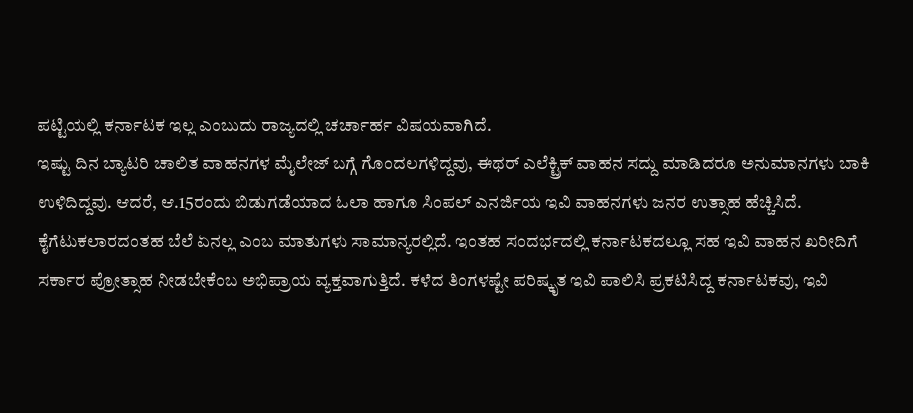ಪಟ್ಟಿಯಲ್ಲಿ ಕರ್ನಾಟಕ ಇಲ್ಲ ಎಂಬುದು ರಾಜ್ಯದಲ್ಲಿ ಚರ್ಚಾರ್ಹ ವಿಷಯವಾಗಿದೆ.
ಇಷ್ಟು ದಿನ ಬ್ಯಾಟರಿ ಚಾಲಿತ ವಾಹನಗಳ ಮೈಲೇಜ್ ಬಗ್ಗೆ ಗೊಂದಲಗಳಿದ್ದವು, ಈಥರ್ ಎಲೆಕ್ಟ್ರಿಕ್ ವಾಹನ ಸದ್ದು ಮಾಡಿದರೂ ಅನುಮಾನಗಳು ಬಾಕಿ ಉಳಿದಿದ್ದವು. ಆದರೆ, ಆ.15ರಂದು ಬಿಡುಗಡೆಯಾದ ಓಲಾ ಹಾಗೂ ಸಿಂಪಲ್ ಎನರ್ಜಿಯ ಇವಿ ವಾಹನಗಳು ಜನರ ಉತ್ಸಾಹ ಹೆಚ್ಚಿಸಿದೆ. ಕೈಗೆಟುಕಲಾರದಂತಹ ಬೆಲೆ ಏನಲ್ಲ ಎಂಬ ಮಾತುಗಳು ಸಾಮಾನ್ಯರಲ್ಲಿದೆ. ಇಂತಹ ಸಂದರ್ಭದಲ್ಲಿ ಕರ್ನಾಟಕದಲ್ಲೂ ಸಹ ಇವಿ ವಾಹನ ಖರೀದಿಗೆ ಸರ್ಕಾರ ಪ್ರೋತ್ಸಾಹ ನೀಡಬೇಕೆಂಬ ಅಭಿಪ್ರಾಯ ವ್ಯಕ್ತವಾಗುತ್ತಿದೆ. ಕಳೆದ ತಿಂಗಳಷ್ಟೇ ಪರಿಷ್ಕೃತ ಇವಿ ಪಾಲಿಸಿ ಪ್ರಕಟಿಸಿದ್ದ ಕರ್ನಾಟಕವು, ಇವಿ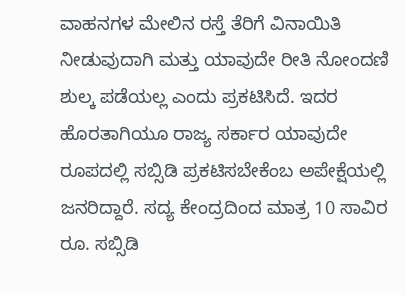ವಾಹನಗಳ ಮೇಲಿನ ರಸ್ತೆ ತೆರಿಗೆ ವಿನಾಯಿತಿ ನೀಡುವುದಾಗಿ ಮತ್ತು ಯಾವುದೇ ರೀತಿ ನೋಂದಣಿ ಶುಲ್ಕ ಪಡೆಯಲ್ಲ ಎಂದು ಪ್ರಕಟಿಸಿದೆ. ಇದರ ಹೊರತಾಗಿಯೂ ರಾಜ್ಯ ಸರ್ಕಾರ ಯಾವುದೇ ರೂಪದಲ್ಲಿ ಸಬ್ಸಿಡಿ ಪ್ರಕಟಿಸಬೇಕೆಂಬ ಅಪೇಕ್ಷೆಯಲ್ಲಿ ಜನರಿದ್ದಾರೆ. ಸದ್ಯ ಕೇಂದ್ರದಿಂದ ಮಾತ್ರ 10 ಸಾವಿರ ರೂ. ಸಬ್ಸಿಡಿ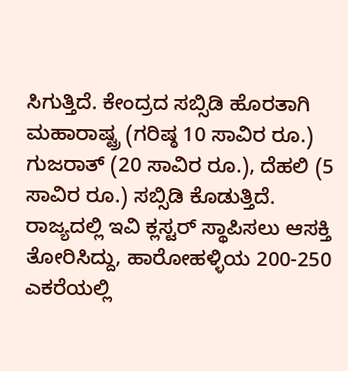ಸಿಗುತ್ತಿದೆ. ಕೇಂದ್ರದ ಸಬ್ಸಿಡಿ ಹೊರತಾಗಿ ಮಹಾರಾಷ್ಟ್ರ (ಗರಿಷ್ಠ 10 ಸಾವಿರ ರೂ.) ಗುಜರಾತ್ (20 ಸಾವಿರ ರೂ.), ದೆಹಲಿ (5 ಸಾವಿರ ರೂ.) ಸಬ್ಸಿಡಿ ಕೊಡುತ್ತಿದೆ.
ರಾಜ್ಯದಲ್ಲಿ ಇವಿ ಕ್ಲಸ್ಟರ್ ಸ್ಥಾಪಿಸಲು ಆಸಕ್ತಿ ತೋರಿಸಿದ್ದು, ಹಾರೋಹಳ್ಳಿಯ 200-250 ಎಕರೆಯಲ್ಲಿ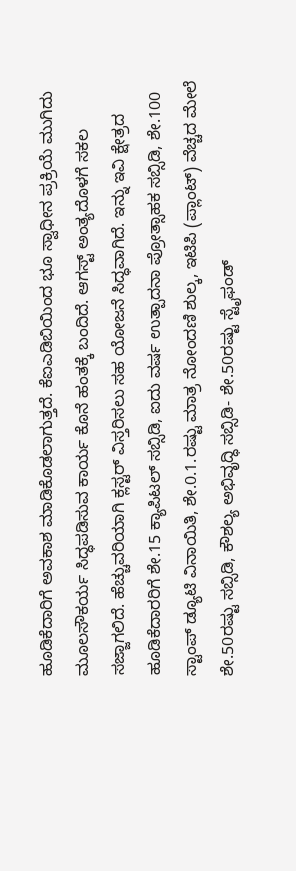ಹೂಡಿಕೆದಾರಿಗೆ ಅವಕಾಶ ಮಾಡಿಕೊಡಲಾಗುತ್ತದೆ. ಕೆಐಎಡಿಬಿಯಿಂದ ಭೂ ಸ್ವಾಧೀನ ಪ್ರಕ್ರಿಯೆ ಮುಗಿದು ಮೂಲಸೌಕರ್ಯ ಸಿದ್ಧಪಡಿಸುವ ಕಾರ್ಯ ಕೊನೆ ಹಂತಕ್ಕೆ ಬಂದಿದೆ. ಆಗಸ್ಟ್ ಅಂತ್ಯದೊಳಗೆ ಸಕಲ ಸಜ್ಜಾಗಲಿದೆ. ಹೆಚ್ಚುವರಿಯಾಗಿ ಕ್ಲಸ್ಟರ್ ವಿಸ್ತರಿಸಲು ಸಹ ಯೋಜನೆ ಸಿದ್ಧವಾಗಿದೆ. ಇನ್ನು ಇವಿ ಕ್ಷೇತ್ರದ ಹೂಡಿಕೆದಾರರಿಗೆ ಶೇ.15 ಕ್ಯಾಪಿಟಲ್ ಸಬ್ಸಿಡಿ, ಐದು ವರ್ಷ ಉತ್ಪಾದನಾ ಪ್ರೋತ್ಸಾಹಕ ಸಬ್ಸಿಡಿ, ಶೇ.100 ಸ್ಟಾಂಪ್ ಡ್ಯೂಟಿ ವಿನಾಯಿತಿ, ಶೇ.0.1.ರಷ್ಟು ಮಾತ್ರ ನೋಂದಣಿ ಶುಲ್ಕ, ಇಟಿಪಿ (ಪ್ಲಾಂಟ್) ವೆಚ್ಚದ ಮೇಲೆ ಶೇ.50ರಷ್ಟು ಸಬ್ಸಿಡಿ, ಕೌಶಲ್ಯ ಅಭಿವೃದ್ಧಿ ಸಬ್ಸಿಡಿ- ಶೇ.50ರಷ್ಟು ಸ್ಟೈಫಂಡ್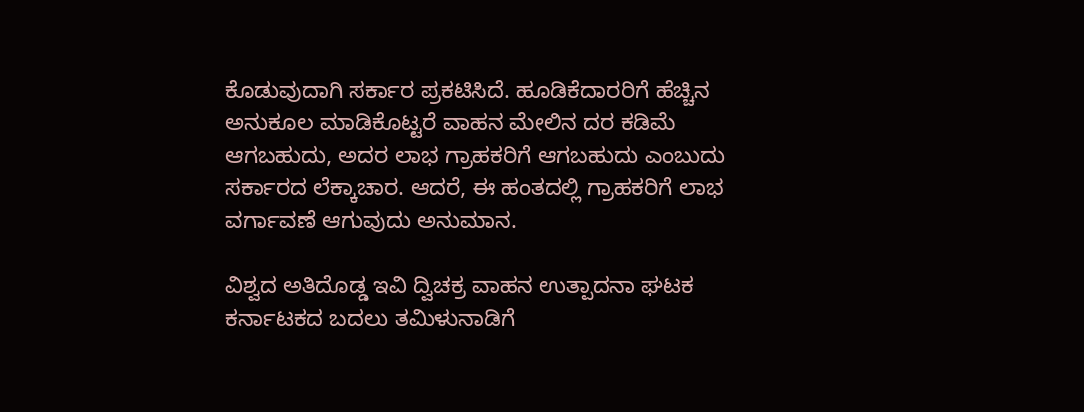ಕೊಡುವುದಾಗಿ ಸರ್ಕಾರ ಪ್ರಕಟಿಸಿದೆ. ಹೂಡಿಕೆದಾರರಿಗೆ ಹೆಚ್ಚಿನ ಅನುಕೂಲ ಮಾಡಿಕೊಟ್ಟರೆ ವಾಹನ ಮೇಲಿನ ದರ ಕಡಿಮೆ ಆಗಬಹುದು, ಅದರ ಲಾಭ ಗ್ರಾಹಕರಿಗೆ ಆಗಬಹುದು ಎಂಬುದು ಸರ್ಕಾರದ ಲೆಕ್ಕಾಚಾರ. ಆದರೆ, ಈ ಹಂತದಲ್ಲಿ ಗ್ರಾಹಕರಿಗೆ ಲಾಭ ವರ್ಗಾವಣೆ ಆಗುವುದು ಅನುಮಾನ.

ವಿಶ್ವದ ಅತಿದೊಡ್ಡ ಇವಿ ದ್ವಿಚಕ್ರ ವಾಹನ ಉತ್ಪಾದನಾ ಘಟಕ ಕರ್ನಾಟಕದ ಬದಲು ತಮಿಳುನಾಡಿಗೆ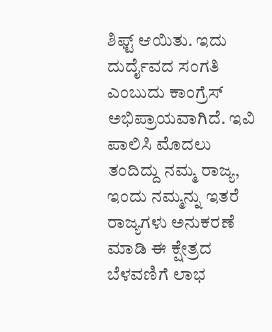ಶಿಫ್ಟ್ ಆಯಿತು. ಇದು ದುರ್ದೈವದ ಸಂಗತಿ ಎಂಬುದು ಕಾಂಗ್ರೆಸ್ ಅಭಿಪ್ರಾಯವಾಗಿದೆ. ಇವಿ ಪಾಲಿಸಿ ಮೊದಲು ತಂದಿದ್ದು ನಮ್ಮ ರಾಜ್ಯ, ಇಂದು ನಮ್ಮನ್ನು ಇತರೆ ರಾಜ್ಯಗಳು ಅನುಕರಣೆ ಮಾಡಿ ಈ ಕ್ಷೇತ್ರದ ಬೆಳವಣಿಗೆ ಲಾಭ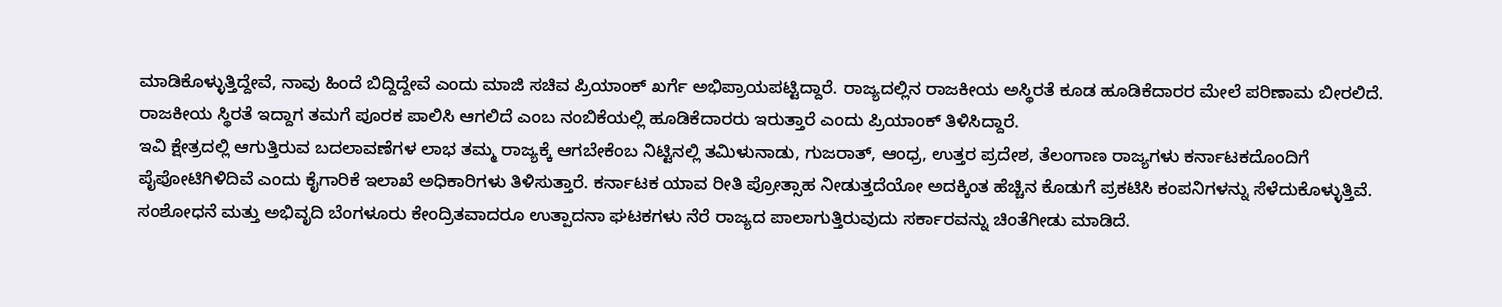ಮಾಡಿಕೊಳ್ಳುತ್ತಿದ್ದೇವೆ, ನಾವು ಹಿಂದೆ ಬಿದ್ದಿದ್ದೇವೆ ಎಂದು ಮಾಜಿ ಸಚಿವ ಪ್ರಿಯಾಂಕ್ ಖರ್ಗೆ ಅಭಿಪ್ರಾಯಪಟ್ಟಿದ್ದಾರೆ. ರಾಜ್ಯದಲ್ಲಿನ ರಾಜಕೀಯ ಅಸ್ಥಿರತೆ ಕೂಡ ಹೂಡಿಕೆದಾರರ ಮೇಲೆ ಪರಿಣಾಮ ಬೀರಲಿದೆ. ರಾಜಕೀಯ ಸ್ಥಿರತೆ ಇದ್ದಾಗ ತಮಗೆ ಪೂರಕ ಪಾಲಿಸಿ ಆಗಲಿದೆ ಎಂಬ ನಂಬಿಕೆಯಲ್ಲಿ ಹೂಡಿಕೆದಾರರು ಇರುತ್ತಾರೆ ಎಂದು ಪ್ರಿಯಾಂಕ್ ತಿಳಿಸಿದ್ದಾರೆ.
ಇವಿ ಕ್ಷೇತ್ರದಲ್ಲಿ ಆಗುತ್ತಿರುವ ಬದಲಾವಣೆಗಳ ಲಾಭ ತಮ್ಮ ರಾಜ್ಯಕ್ಕೆ ಆಗಬೇಕೆಂಬ ನಿಟ್ಟಿನಲ್ಲಿ ತಮಿಳುನಾಡು, ಗುಜರಾತ್, ಆಂಧ್ರ, ಉತ್ತರ ಪ್ರದೇಶ, ತೆಲಂಗಾಣ ರಾಜ್ಯಗಳು ಕರ್ನಾಟಕದೊಂದಿಗೆ ಪೈಪೋಟಿಗಿಳಿದಿವೆ ಎಂದು ಕೈಗಾರಿಕೆ ಇಲಾಖೆ ಅಧಿಕಾರಿಗಳು ತಿಳಿಸುತ್ತಾರೆ. ಕರ್ನಾಟಕ ಯಾವ ರೀತಿ ಪ್ರೋತ್ಸಾಹ ನೀಡುತ್ತದೆಯೋ ಅದಕ್ಕಿಂತ ಹೆಚ್ಚಿನ ಕೊಡುಗೆ ಪ್ರಕಟಿಸಿ ಕಂಪನಿಗಳನ್ನು ಸೆಳೆದುಕೊಳ್ಳುತ್ತಿವೆ. ಸಂಶೋಧನೆ ಮತ್ತು ಅಭಿವೃದಿ ಬೆಂಗಳೂರು ಕೇಂದ್ರಿತವಾದರೂ ಉತ್ಪಾದನಾ ಘಟಕಗಳು ನೆರೆ ರಾಜ್ಯದ ಪಾಲಾಗುತ್ತಿರುವುದು ಸರ್ಕಾರವನ್ನು ಚಿಂತೆಗೀಡು ಮಾಡಿದೆ.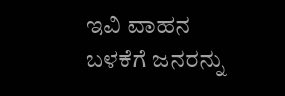ಇವಿ ವಾಹನ ಬಳಕೆಗೆ ಜನರನ್ನು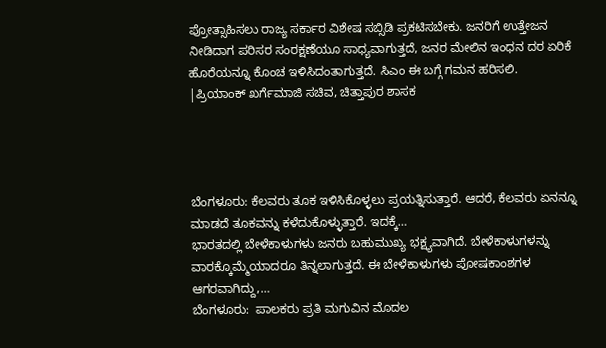ಪ್ರೋತ್ಸಾಹಿಸಲು ರಾಜ್ಯ ಸರ್ಕಾರ ವಿಶೇಷ ಸಬ್ಸಿಡಿ ಪ್ರಕಟಿಸಬೇಕು. ಜನರಿಗೆ ಉತ್ತೇಜನ ನೀಡಿದಾಗ ಪರಿಸರ ಸಂರಕ್ಷಣೆಯೂ ಸಾಧ್ಯವಾಗುತ್ತದೆ, ಜನರ ಮೇಲಿನ ಇಂಧನ ದರ ಏರಿಕೆ ಹೊರೆಯನ್ನೂ ಕೊಂಚ ಇಳಿಸಿದಂತಾಗುತ್ತದೆ. ಸಿಎಂ ಈ ಬಗ್ಗೆ ಗಮನ ಹರಿಸಲಿ.
|ಪ್ರಿಯಾಂಕ್ ಖರ್ಗೆಮಾಜಿ ಸಚಿವ, ಚಿತ್ತಾಪುರ ಶಾಸಕ




ಬೆಂಗಳೂರು: ಕೆಲವರು ತೂಕ ಇಳಿಸಿಕೊಳ್ಳಲು ಪ್ರಯತ್ನಿಸುತ್ತಾರೆ. ಆದರೆ, ಕೆಲವರು ಏನನ್ನೂ ಮಾಡದೆ ತೂಕವನ್ನು ಕಳೆದುಕೊಳ್ಳುತ್ತಾರೆ. ಇದಕ್ಕೆ…
ಭಾರತದಲ್ಲಿ ಬೇಳೆಕಾಳುಗಳು ಜನರು ಬಹುಮುಖ್ಯ ಭಕ್ಷ್ಯವಾಗಿದೆ. ಬೇಳೆಕಾಳುಗಳನ್ನು ವಾರಕ್ಕೊಮ್ಮೆಯಾದರೂ ತಿನ್ನಲಾಗುತ್ತದೆ. ಈ ಬೇಳೆಕಾಳುಗಳು ಪೋಷಕಾಂಶಗಳ ಆಗರವಾಗಿದ್ದು,…
ಬೆಂಗಳೂರು:  ಪಾಲಕರು ಪ್ರತಿ ಮಗುವಿನ ಮೊದಲ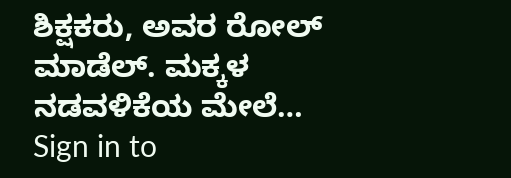ಶಿಕ್ಷಕರು, ಅವರ ರೋಲ್ ಮಾಡೆಲ್. ಮಕ್ಕಳ ನಡವಳಿಕೆಯ ಮೇಲೆ…
Sign in to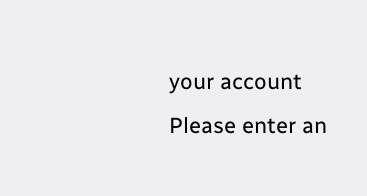your account
Please enter an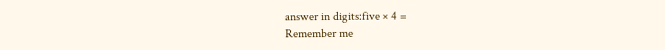answer in digits:five × 4 =
Remember me